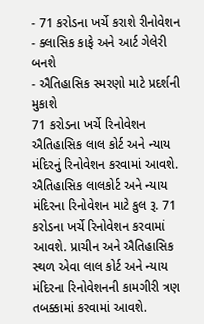- 71 કરોડના ખર્ચે કરાશે રીનોવેશન
- ક્લાસિક કાફે અને આર્ટ ગેલેરી બનશે
- ઐતિહાસિક સ્મરણો માટે પ્રદર્શની મુકાશે
71 કરોડના ખર્ચે રિનોવેશન
ઐતિહાસિક લાલ કોર્ટ અને ન્યાય મંદિરનું રિનોવેશન કરવામાં આવશે. ઐતિહાસિક લાલકોર્ટ અને ન્યાય મંદિરના રિનોવેશન માટે કુલ રૂ. 71 કરોડના ખર્ચે રિનોવેશન કરવામાં આવશે. પ્રાચીન અને ઐતિહાસિક સ્થળ એવા લાલ કોર્ટ અને ન્યાય મંદિરના રિનોવેશનની કામગીરી ત્રણ તબક્કામાં કરવામાં આવશે.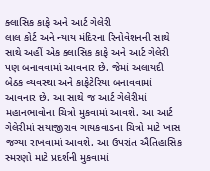ક્લાસિક કાફે અને આર્ટ ગેલેરી
લાલ કોર્ટ અને ન્યાય મંદિરના રિનોવેશનની સાથે સાથે અહીં એક ક્લાસિક કાફે અને આર્ટ ગેલેરી પણ બનાવવામાં આવનાર છે. જેમાં અલાયદી બેઠક વ્યવસ્થા અને કાફેટેરિયા બનાવવામાં આવનાર છે. આ સાથે જ આર્ટ ગેલેરીમાં મહાનભાવોના ચિત્રો મુકવામાં આવશે. આ આર્ટ ગેલેરીમાં સયાજીરાવ ગાયકવાડના ચિત્રો માટે ખાસ જગ્યા રાખવામાં આવશે. આ ઉપરાંત ઐતિહાસિક સ્મરણો માટે પ્રદર્શની મુકવામાં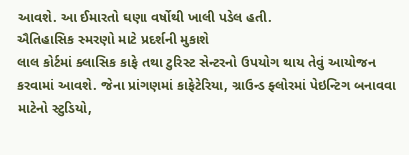આવશે. આ ઈમારતો ઘણા વર્ષોથી ખાલી પડેલ હતી.
ઐતિહાસિક સ્મરણો માટે પ્રદર્શની મુકાશે
લાલ કોર્ટમાં ક્લાસિક કાફે તથા ટુરિસ્ટ સેન્ટરનો ઉપયોગ થાય તેવું આયોજન કરવામાં આવશે. જેના પ્રાંગણમાં કાફેટેરિયા, ગ્રાઉન્ડ ફ્લોરમાં પેઇન્ટિગ બનાવવા માટેનો સ્ટુડિયો,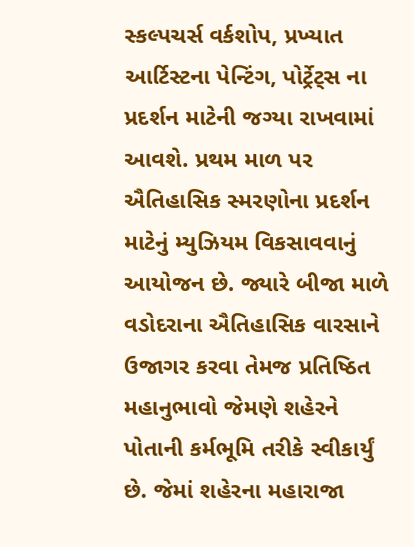સ્કલ્પચર્સ વર્કશોપ, પ્રખ્યાત આર્ટિસ્ટના પેન્ટિંગ, પોર્ટ્રેટ્સ ના પ્રદર્શન માટેની જગ્યા રાખવામાં આવશે. પ્રથમ માળ પર ઐતિહાસિક સ્મરણોના પ્રદર્શન માટેનું મ્યુઝિયમ વિકસાવવાનું આયોજન છે. જ્યારે બીજા માળે વડોદરાના ઐતિહાસિક વારસાને ઉજાગર કરવા તેમજ પ્રતિષ્ઠિત મહાનુભાવો જેમણે શહેરને પોતાની કર્મભૂમિ તરીકે સ્વીકાર્યું છે. જેમાં શહેરના મહારાજા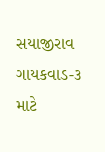સયાજીરાવ ગાયકવાડ-૩ માટે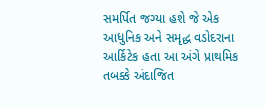સમર્પિત જગ્યા હશે જે એક આધુનિક અને સમૃદ્ધ વડોદરાના આર્કિટેક હતા આ અંગે પ્રાથમિક તબક્કે અંદાજિત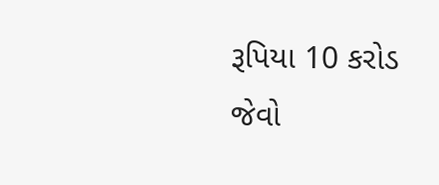રૂપિયા 10 કરોડ જેવો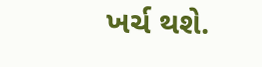ખર્ચ થશે.